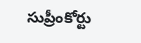సుప్రీంకోర్టు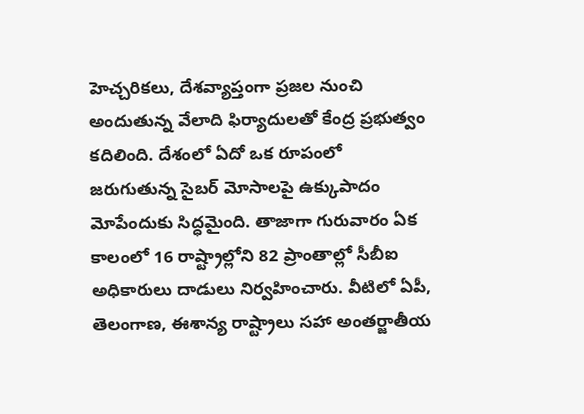హెచ్చరికలు, దేశవ్యాప్తంగా ప్రజల నుంచి అందుతున్న వేలాది ఫిర్యాదులతో కేంద్ర ప్రభుత్వం కదిలింది. దేశంలో ఏదో ఒక రూపంలో జరుగుతున్న సైబర్ మోసాలపై ఉక్కుపాదం మోపేందుకు సిద్ధమైంది. తాజాగా గురువారం ఏక కాలంలో 16 రాష్ట్రాల్లోని 82 ప్రాంతాల్లో సీబీఐ అధికారులు దాడులు నిర్వహించారు. వీటిలో ఏపీ, తెలంగాణ, ఈశాన్య రాష్ట్రాలు సహా అంతర్జాతీయ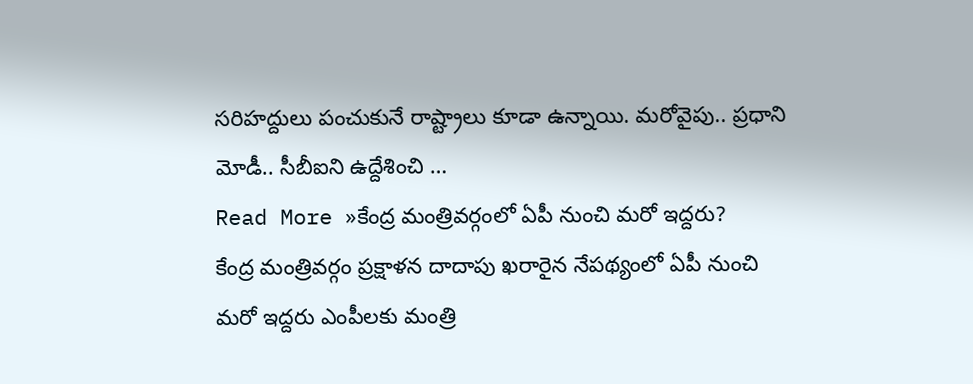సరిహద్దులు పంచుకునే రాష్ట్రాలు కూడా ఉన్నాయి. మరోవైపు.. ప్రధాని మోడీ.. సీబీఐని ఉద్దేశించి …
Read More »కేంద్ర మంత్రివర్గంలో ఏపీ నుంచి మరో ఇద్దరు?
కేంద్ర మంత్రివర్గం ప్రక్షాళన దాదాపు ఖరారైన నేపథ్యంలో ఏపీ నుంచి మరో ఇద్దరు ఎంపీలకు మంత్రి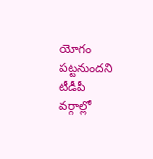యోగం పట్టనుందని టీడీపీ వర్గాల్లో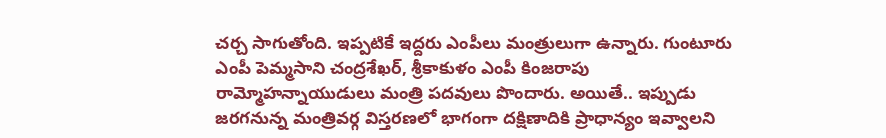చర్చ సాగుతోంది. ఇప్పటికే ఇద్దరు ఎంపీలు మంత్రులుగా ఉన్నారు. గుంటూరు ఎంపీ పెమ్మసాని చంద్రశేఖర్, శ్రీకాకుళం ఎంపీ కింజరాపు రామ్మోహన్నాయుడులు మంత్రి పదవులు పొందారు. అయితే.. ఇప్పుడు జరగనున్న మంత్రివర్గ విస్తరణలో భాగంగా దక్షిణాదికి ప్రాధాన్యం ఇవ్వాలని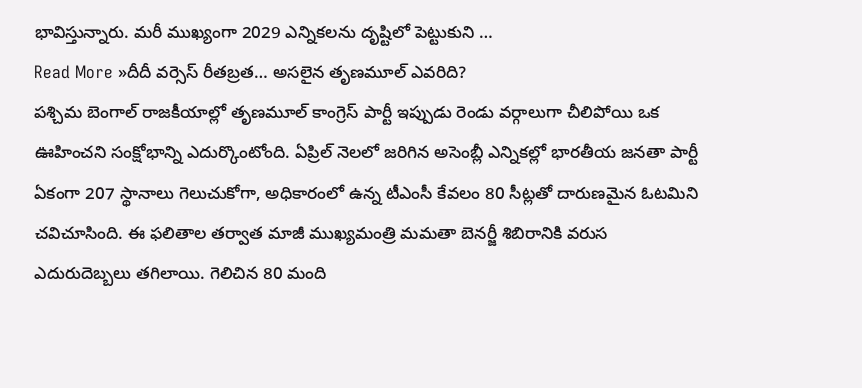భావిస్తున్నారు. మరీ ముఖ్యంగా 2029 ఎన్నికలను దృష్టిలో పెట్టుకుని …
Read More »దీదీ వర్సెస్ రీతబ్రత… అసలైన తృణమూల్ ఎవరిది?
పశ్చిమ బెంగాల్ రాజకీయాల్లో తృణమూల్ కాంగ్రెస్ పార్టీ ఇప్పుడు రెండు వర్గాలుగా చీలిపోయి ఒక ఊహించని సంక్షోభాన్ని ఎదుర్కొంటోంది. ఏప్రిల్ నెలలో జరిగిన అసెంబ్లీ ఎన్నికల్లో భారతీయ జనతా పార్టీ ఏకంగా 207 స్థానాలు గెలుచుకోగా, అధికారంలో ఉన్న టీఎంసీ కేవలం 80 సీట్లతో దారుణమైన ఓటమిని చవిచూసింది. ఈ ఫలితాల తర్వాత మాజీ ముఖ్యమంత్రి మమతా బెనర్జీ శిబిరానికి వరుస ఎదురుదెబ్బలు తగిలాయి. గెలిచిన 80 మంది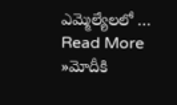ఎమ్మెల్యేలలో …
Read More »మోదీకి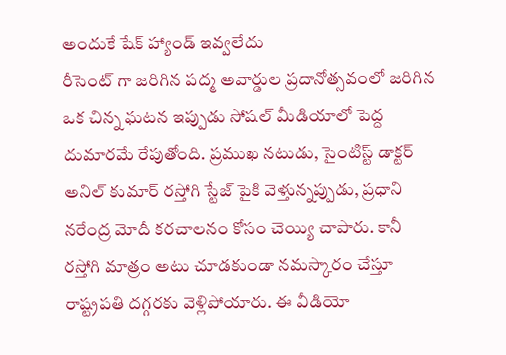అందుకే షేక్ హ్యాండ్ ఇవ్వలేదు
రీసెంట్ గా జరిగిన పద్మ అవార్డుల ప్రదానోత్సవంలో జరిగిన ఒక చిన్న ఘటన ఇప్పుడు సోషల్ మీడియాలో పెద్ద దుమారమే రేపుతోంది. ప్రముఖ నటుడు, సైంటిస్ట్ డాక్టర్ అనిల్ కుమార్ రస్తోగి స్టేజ్ పైకి వెళ్తున్నప్పుడు, ప్రధాని నరేంద్ర మోదీ కరచాలనం కోసం చెయ్యి చాపారు. కానీ రస్తోగి మాత్రం అటు చూడకుండా నమస్కారం చేస్తూ రాష్ట్రపతి దగ్గరకు వెళ్లిపోయారు. ఈ వీడియో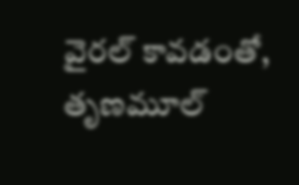వైరల్ కావడంతో, తృణమూల్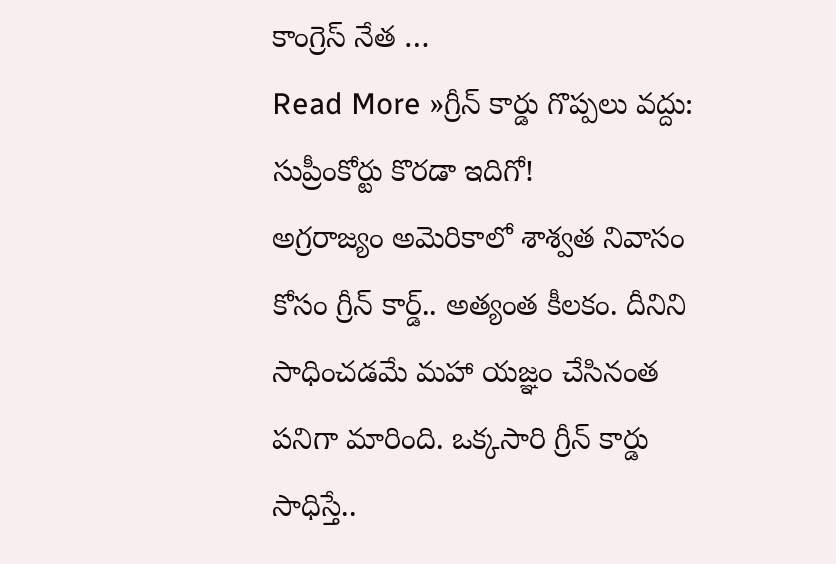కాంగ్రెస్ నేత …
Read More »గ్రీన్ కార్డు గొప్పలు వద్దు: సుప్రీంకోర్టు కొరడా ఇదిగో!
అగ్రరాజ్యం అమెరికాలో శాశ్వత నివాసం కోసం గ్రీన్ కార్డ్.. అత్యంత కీలకం. దీనిని సాధించడమే మహా యజ్ఞం చేసినంత పనిగా మారింది. ఒక్కసారి గ్రీన్ కార్డు సాధిస్తే..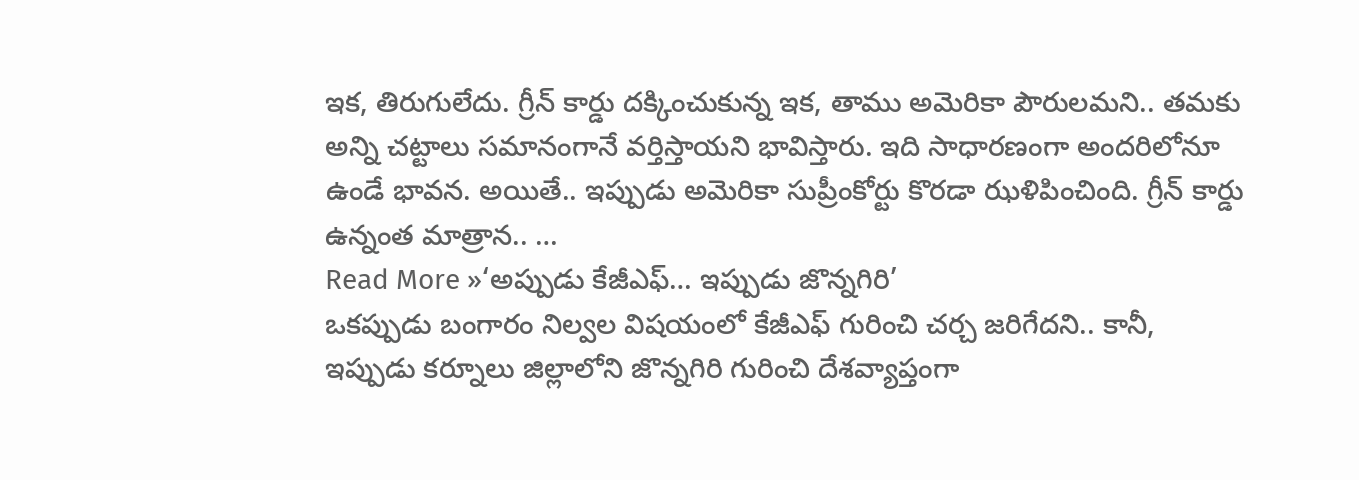ఇక, తిరుగులేదు. గ్రీన్ కార్డు దక్కించుకున్న ఇక, తాము అమెరికా పౌరులమని.. తమకు అన్ని చట్టాలు సమానంగానే వర్తిస్తాయని భావిస్తారు. ఇది సాధారణంగా అందరిలోనూ ఉండే భావన. అయితే.. ఇప్పుడు అమెరికా సుప్రీంకోర్టు కొరడా ఝళిపించింది. గ్రీన్ కార్డు ఉన్నంత మాత్రాన.. …
Read More »‘అప్పుడు కేజీఎఫ్… ఇప్పుడు జొన్నగిరి’
ఒకప్పుడు బంగారం నిల్వల విషయంలో కేజీఎఫ్ గురించి చర్చ జరిగేదని.. కానీ, ఇప్పుడు కర్నూలు జిల్లాలోని జొన్నగిరి గురించి దేశవ్యాప్తంగా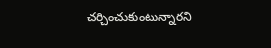చర్చించుకుంటున్నారని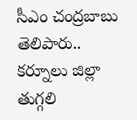సీఎం చంద్రబాబు తెలిపారు.. కర్నూలు జిల్లా తుగ్గలి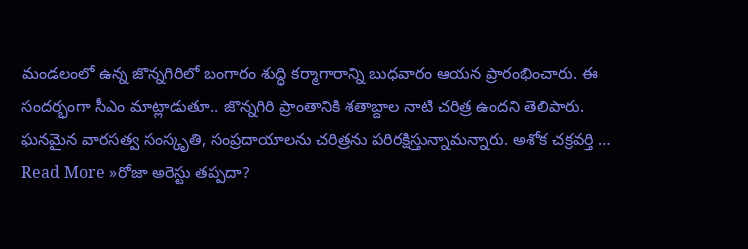మండలంలో ఉన్న జొన్నగిరిలో బంగారం శుద్ధి కర్మాగారాన్ని బుధవారం ఆయన ప్రారంభించారు. ఈ సందర్భంగా సీఎం మాట్లాడుతూ.. జొన్నగిరి ప్రాంతానికి శతాబ్దాల నాటి చరిత్ర ఉందని తెలిపారు. ఘనమైన వారసత్వ సంస్కృతి, సంప్రదాయాలను చరిత్రను పరిరక్షిస్తున్నామన్నారు. అశోక చక్రవర్తి …
Read More »రోజా అరెస్టు తప్పదా?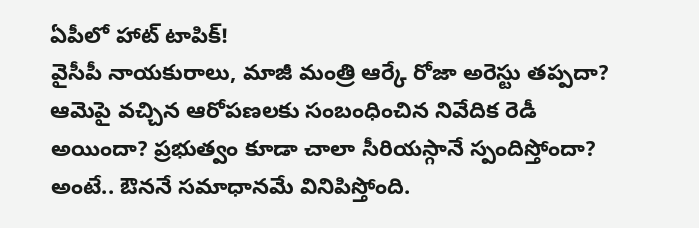ఏపీలో హాట్ టాపిక్!
వైసీపీ నాయకురాలు, మాజీ మంత్రి ఆర్కే రోజా అరెస్టు తప్పదా? ఆమెపై వచ్చిన ఆరోపణలకు సంబంధించిన నివేదిక రెడీ అయిందా? ప్రభుత్వం కూడా చాలా సీరియస్గానే స్పందిస్తోందా? అంటే.. ఔననే సమాధానమే వినిపిస్తోంది.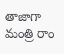తాజాగా మంత్రి రాం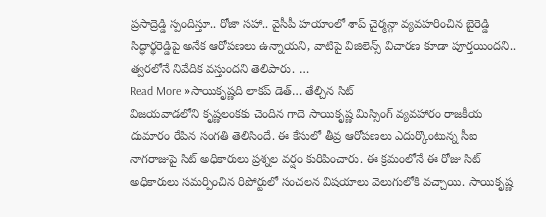ప్రసాద్రెడ్డి స్పందిస్తూ.. రోజా సహా.. వైసీపీ హయాంలో శాప్ చైర్మన్గా వ్యవహరించిన బైరెడ్డి సిద్ధార్థరెడ్డిపై అనేక ఆరోపణలు ఉన్నాయని, వాటిపై విజిలెన్స్ విచారణ కూడా పూర్తయిందని.. త్వరలోనే నివేదిక వస్తుందని తెలిపారు. …
Read More »సాయికృష్ణది లాకప్ డెత్… తేల్చిన సిట్
విజయవాడలోని కృష్ణలంకకు చెందిన గాదె సాయికృష్ణ మిస్సింగ్ వ్యవహారం రాజకీయ దుమారం రేపిన సంగతి తెలిసిందే. ఈ కేసులో తీవ్ర ఆరోపణలు ఎదుర్కొంటున్న సీఐ నాగరాజుపై సిట్ అధికారులు ప్రశ్నల వర్షం కురిపించారు. ఈ క్రమంలోనే ఈ రోజు సిట్ అధికారులు సమర్పించిన రిపోర్టులో సంచలన విషయాలు వెలుగులోకి వచ్చాయి. సాయికృష్ణ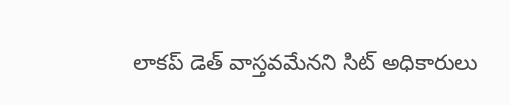లాకప్ డెత్ వాస్తవమేనని సిట్ అధికారులు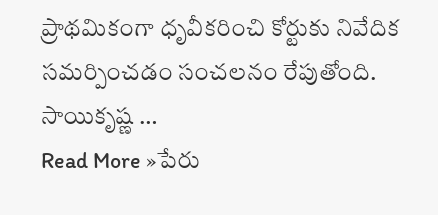ప్రాథమికంగా ధృవీకరించి కోర్టుకు నివేదిక సమర్పించడం సంచలనం రేపుతోంది. సాయికృష్ణ …
Read More »పేరు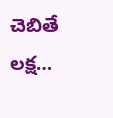చెబితే లక్ష…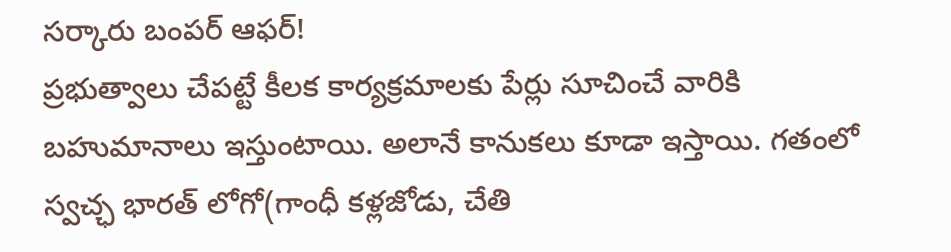సర్కారు బంపర్ ఆఫర్!
ప్రభుత్వాలు చేపట్టే కీలక కార్యక్రమాలకు పేర్లు సూచించే వారికి బహుమానాలు ఇస్తుంటాయి. అలానే కానుకలు కూడా ఇస్తాయి. గతంలో స్వచ్ఛ భారత్ లోగో(గాంధీ కళ్లజోడు, చేతి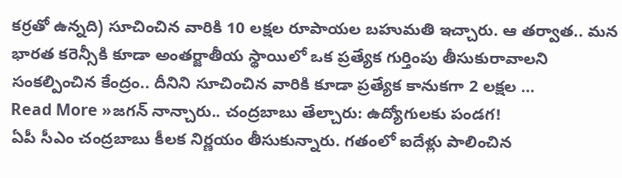కర్రతో ఉన్నది) సూచించిన వారికి 10 లక్షల రూపాయల బహుమతి ఇచ్చారు. ఆ తర్వాత.. మన భారత కరెన్సీకి కూడా అంతర్జాతీయ స్థాయిలో ఒక ప్రత్యేక గుర్తింపు తీసుకురావాలని సంకల్పించిన కేంద్రం.. దీనిని సూచించిన వారికి కూడా ప్రత్యేక కానుకగా 2 లక్షల …
Read More »జగన్ నాన్చారు.. చంద్రబాబు తేల్చారు: ఉద్యోగులకు పండగ!
ఏపీ సీఎం చంద్రబాబు కీలక నిర్ణయం తీసుకున్నారు. గతంలో ఐదేళ్లు పాలించిన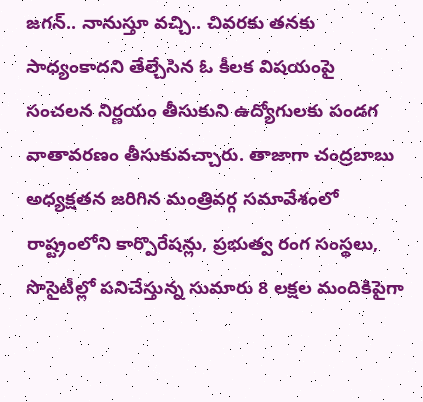జగన్.. నానుస్తూ వచ్చి.. చివరకు తనకు సాధ్యంకాదని తేల్చేసిన ఓ కీలక విషయంపై సంచలన నిర్ణయం తీసుకుని ఉద్యోగులకు పండగ వాతావరణం తీసుకువచ్చారు. తాజాగా చంద్రబాబు అధ్యక్షతన జరిగిన మంత్రివర్గ సమావేశంలో రాష్ట్రంలోని కార్పొరేషన్లు, ప్రభుత్వ రంగ సంస్థలు, సొసైటీల్లో పనిచేస్తున్న సుమారు 8 లక్షల మందికిపైగా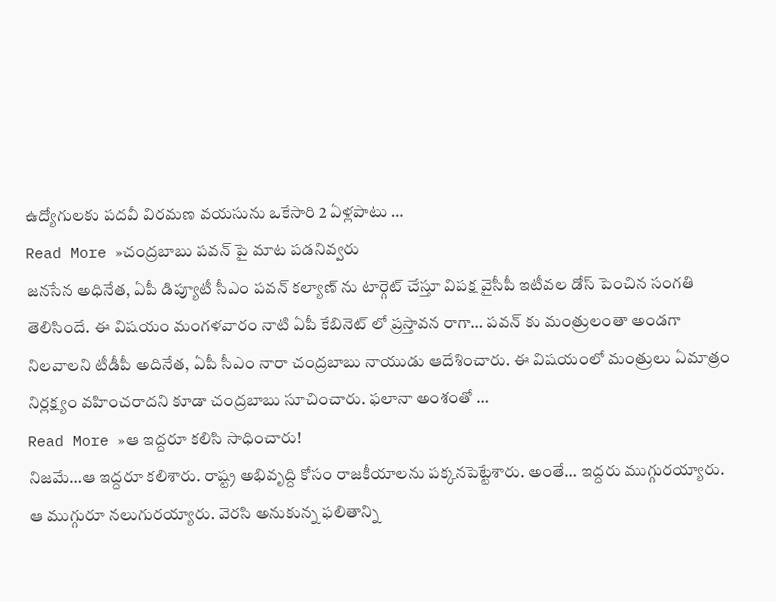ఉద్యోగులకు పదవీ విరమణ వయసును ఒకేసారి 2 ఏళ్లపాటు …
Read More »చంద్రబాబు పవన్ పై మాట పడనివ్వరు
జనసేన అధినేత, ఏపీ డిప్యూటీ సీఎం పవన్ కల్యాణ్ ను టార్గెట్ చేస్తూ విపక్ష వైసీపీ ఇటీవల డోస్ పెంచిన సంగతి తెలిసిందే. ఈ విషయం మంగళవారం నాటి ఏపీ కేబినెట్ లో ప్రస్తావన రాగా… పవన్ కు మంత్రులంతా అండగా నిలవాలని టీడీపీ అదినేత, ఏపీ సీఎం నారా చంద్రబాబు నాయుడు ఆదేశించారు. ఈ విషయంలో మంత్రులు ఏమాత్రం నిర్లక్ష్యం వహించరాదని కూడా చంద్రబాబు సూచించారు. ఫలానా అంశంతో …
Read More »ఆ ఇద్దరూ కలిసి సాధించారు!
నిజమే…ఆ ఇద్దరూ కలిశారు. రాష్ట్ర అభివృద్ది కోసం రాజకీయాలను పక్కనపెట్టేశారు. అంతే… ఇద్దరు ముగ్గురయ్యారు. ఆ ముగ్గురూ నలుగురయ్యారు. వెరసి అనుకున్న ఫలితాన్ని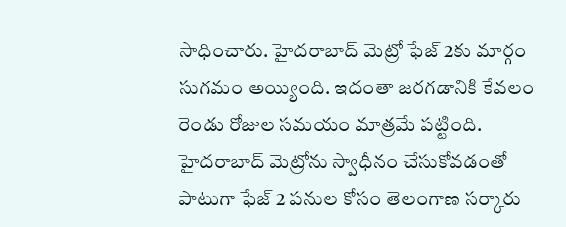సాధించారు. హైదరాబాద్ మెట్రో ఫేజ్ 2కు మార్గం సుగమం అయ్యింది. ఇదంతా జరగడానికి కేవలం రెండు రోజుల సమయం మాత్రమే పట్టింది. హైదరాబాద్ మెట్రోను స్వాధీనం చేసుకోవడంతో పాటుగా ఫేజ్ 2 పనుల కోసం తెలంగాణ సర్కారు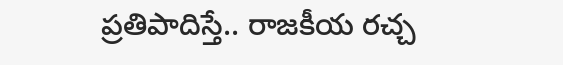ప్రతిపాదిస్తే.. రాజకీయ రచ్చ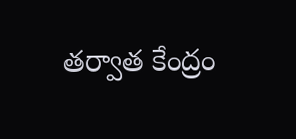తర్వాత కేంద్రం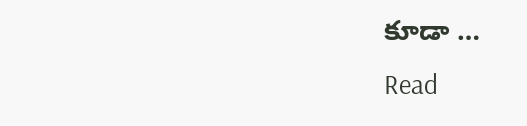కూడా …
Read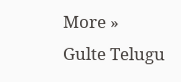More »
Gulte Telugu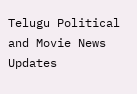Telugu Political and Movie News Updates